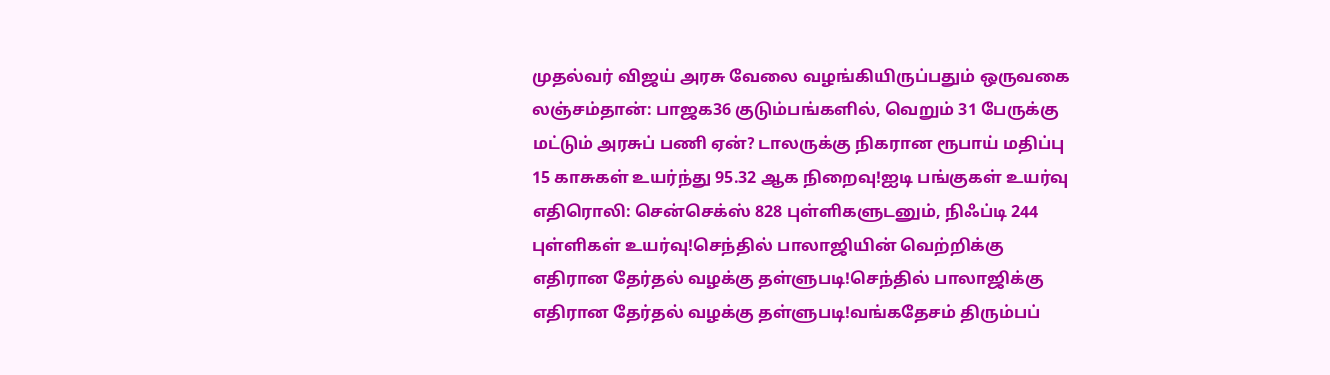முதல்வர் விஜய் அரசு வேலை வழங்கியிருப்பதும் ஒருவகை லஞ்சம்தான்: பாஜக36 குடும்பங்களில், வெறும் 31 பேருக்கு மட்டும் அரசுப் பணி ஏன்? டாலருக்கு நிகரான ரூபாய் மதிப்பு 15 காசுகள் உயர்ந்து 95.32 ஆக நிறைவு!ஐடி பங்குகள் உயர்வு எதிரொலி: சென்செக்ஸ் 828 புள்ளிகளுடனும், நிஃப்டி 244 புள்ளிகள் உயர்வு!செந்தில் பாலாஜியின் வெற்றிக்கு எதிரான தேர்தல் வழக்கு தள்ளுபடி!செந்தில் பாலாஜிக்கு எதிரான தேர்தல் வழக்கு தள்ளுபடி!வங்கதேசம் திரும்பப்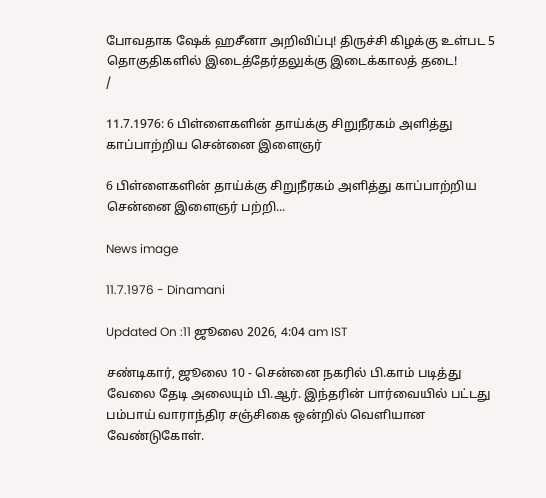போவதாக ஷேக் ஹசீனா அறிவிப்பு! திருச்சி கிழக்கு உள்பட 5 தொகுதிகளில் இடைத்தேர்தலுக்கு இடைக்காலத் தடை!
/

11.7.1976: 6 பிள்ளைகளின் தாய்க்கு சிறுநீரகம் அளித்து காப்பாற்றிய சென்னை இளைஞர்

6 பிள்ளைகளின் தாய்க்கு சிறுநீரகம் அளித்து காப்பாற்றிய சென்னை இளைஞர் பற்றி...

News image

11.7.1976 - Dinamani

Updated On :11 ஜூலை 2026, 4:04 am IST

சண்டிகார், ஜூலை 10 - சென்னை நகரில் பி.காம் படித்து வேலை தேடி அலையும் பி.ஆர். இந்தரின் பார்வையில் பட்டது பம்பாய் வாராந்திர சஞ்சிகை ஒன்றில் வெளியான வேண்டுகோள்.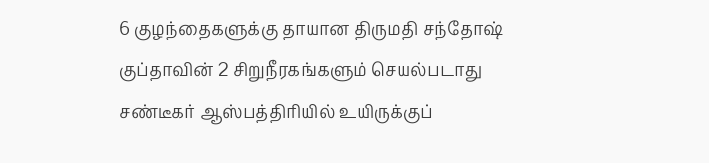6 குழந்தைகளுக்கு தாயான திருமதி சந்தோஷ் குப்தாவின் 2 சிறுநீரகங்களும் செயல்படாது சண்டீகர் ஆஸ்பத்திரியில் உயிருக்குப்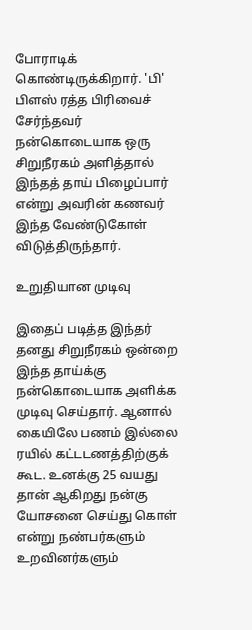போராடிக் கொண்டிருக்கிறார். 'பி' பிளஸ் ரத்த பிரிவைச் சேர்ந்தவர் நன்கொடையாக ஒரு சிறுநீரகம் அளித்தால் இந்தத் தாய் பிழைப்பார் என்று அவரின் கணவர் இந்த வேண்டுகோள் விடுத்திருந்தார்.

உறுதியான முடிவு

இதைப் படித்த இந்தர் தனது சிறுநீரகம் ஒன்றை இந்த தாய்க்கு நன்கொடையாக அளிக்க முடிவு செய்தார். ஆனால் கையிலே பணம் இல்லை ரயில் கட்டடணத்திற்குக் கூட. உனக்கு 25 வயது தான் ஆகிறது நன்கு யோசனை செய்து கொள் என்று நண்பர்களும் உறவினர்களும்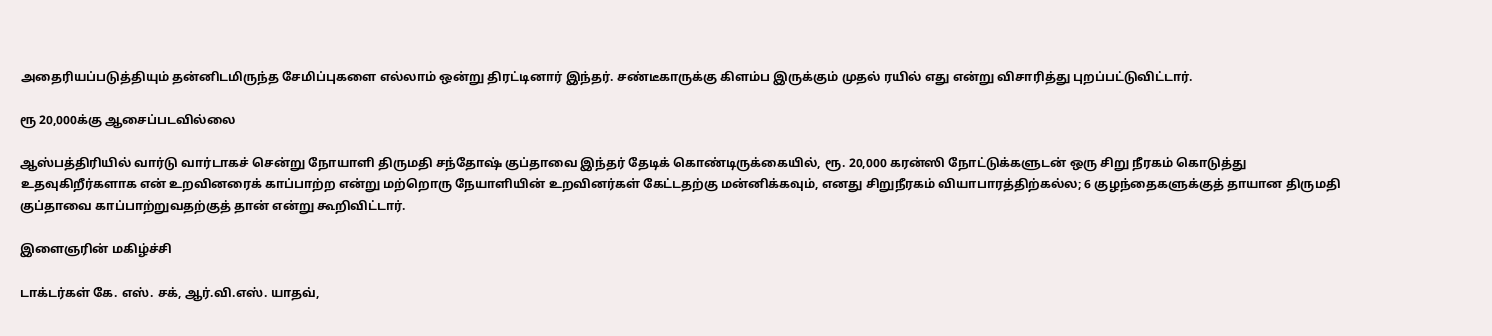அதைரியப்படுத்தியும் தன்னிடமிருந்த சேமிப்புகளை எல்லாம் ஒன்று திரட்டினார் இந்தர். சண்டீகாருக்கு கிளம்ப இருக்கும் முதல் ரயில் எது என்று விசாரித்து புறப்பட்டுவிட்டார்.

ரூ 20,000க்கு ஆசைப்படவில்லை

ஆஸ்பத்திரியில் வார்டு வார்டாகச் சென்று நோயாளி திருமதி சந்தோஷ் குப்தாவை இந்தர் தேடிக் கொண்டிருக்கையில், ரூ. 20,000 கரன்ஸி நோட்டுக்களுடன் ஒரு சிறு நீரகம் கொடுத்து உதவுகிறீர்களாக என் உறவினரைக் காப்பாற்ற என்று மற்றொரு நேயாளியின் உறவினர்கள் கேட்டதற்கு மன்னிக்கவும், எனது சிறுநீரகம் வியாபாரத்திற்கல்ல; 6 குழந்தைகளுக்குத் தாயான திருமதி குப்தாவை காப்பாற்றுவதற்குத் தான் என்று கூறிவிட்டார்.

இளைஞரின் மகிழ்ச்சி

டாக்டர்கள் கே. எஸ். சக், ஆர்.வி.எஸ். யாதவ்,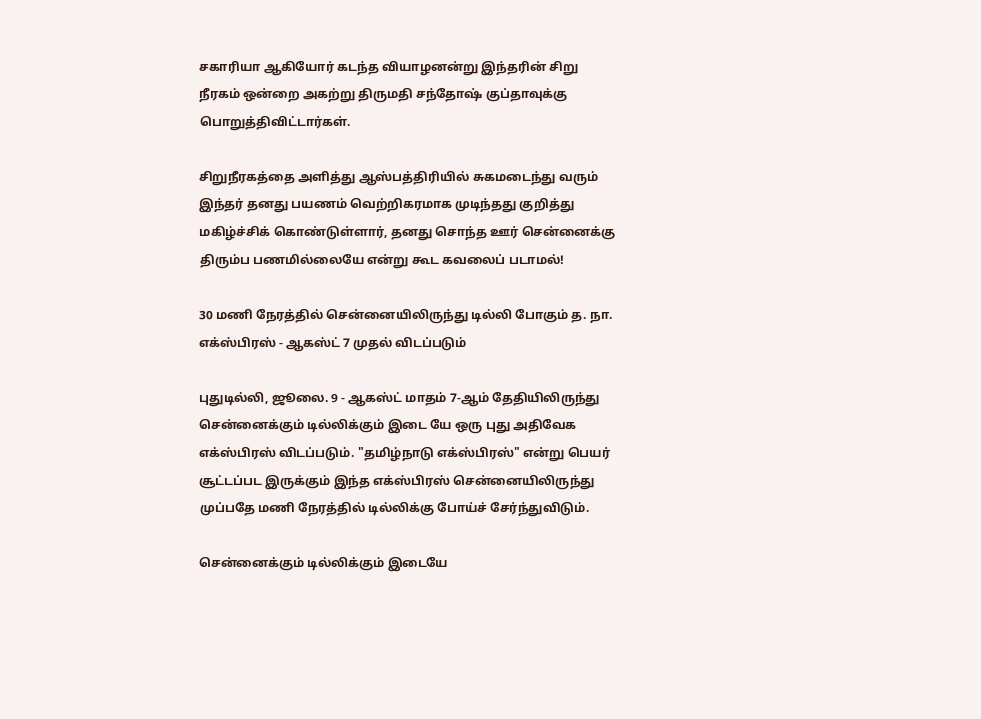சகாரியா ஆகியோர் கடந்த வியாழனன்று இந்தரின் சிறு நீரகம் ஒன்றை அகற்று திருமதி சந்தோஷ் குப்தாவுக்கு பொறுத்திவிட்டார்கள்.

சிறுநீரகத்தை அளித்து ஆஸ்பத்திரியில் சுகமடைந்து வரும் இந்தர் தனது பயணம் வெற்றிகரமாக முடிந்தது குறித்து மகிழ்ச்சிக் கொண்டுள்ளார், தனது சொந்த ஊர் சென்னைக்கு திரும்ப பணமில்லையே என்று கூட கவலைப் படாமல்!

30 மணி நேரத்தில் சென்னையிலிருந்து டில்லி போகும் த. நா. எக்ஸ்பிரஸ் - ஆகஸ்ட் 7 முதல் விடப்படும்

புதுடில்லி, ஜூலை. 9 - ஆகஸ்ட் மாதம் 7-ஆம் தேதியிலிருந்து சென்னைக்கும் டில்லிக்கும் இடை யே ஒரு புது அதிவேக எக்ஸ்பிரஸ் விடப்படும். "தமிழ்நாடு எக்ஸ்பிரஸ்" என்று பெயர் சூட்டப்பட இருக்கும் இந்த எக்ஸ்பிரஸ் சென்னையிலிருந்து முப்பதே மணி நேரத்தில் டில்லிக்கு போய்ச் சேர்ந்துவிடும்.

சென்னைக்கும் டில்லிக்கும் இடையே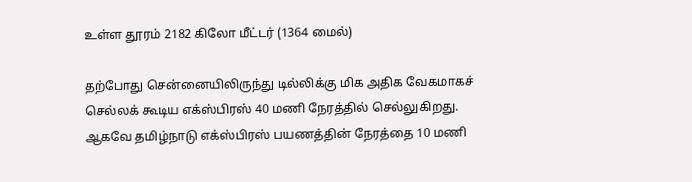உள்ள தூரம் 2182 கிலோ மீட்டர் (1364 மைல்)

தற்போது சென்னையிலிருந்து டில்லிக்கு மிக அதிக வேகமாகச் செல்லக் கூடிய எக்ஸ்பிரஸ் 40 மணி நேரத்தில் செல்லுகிறது. ஆகவே தமிழ்நாடு எக்ஸ்பிரஸ் பயணத்தின் நேரத்தை 10 மணி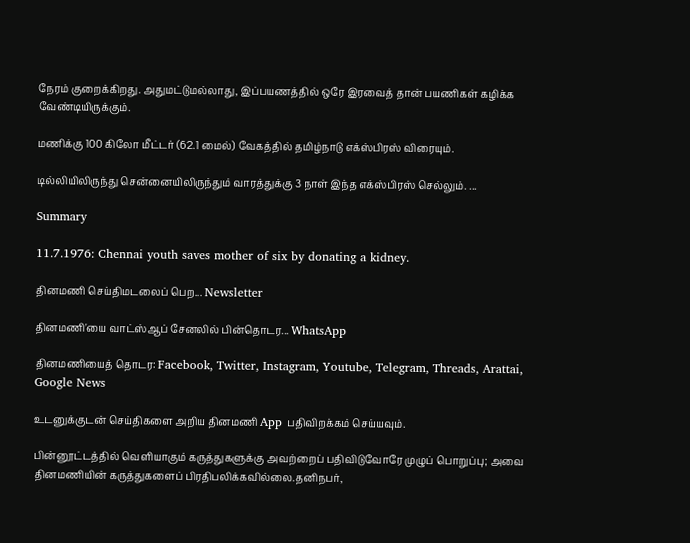நேரம் குறைக்கிறது. அதுமட்டுமல்லாது, இப்பயணத்தில் ஒரே இரவைத் தான் பயணிகள் கழிக்க வேண்டியிருக்கும்.

மணிக்கு 100 கிலோ மீட்டர் (62.1 மைல்) வேகத்தில் தமிழ்நாடு எக்ஸ்பிரஸ் விரையும்.

டில்லியிலிருந்து சென்னையிலிருந்தும் வாரத்துக்கு 3 நாள் இந்த எக்ஸ்பிரஸ் செல்லும். ...

Summary

11.7.1976: Chennai youth saves mother of six by donating a kidney.

தினமணி செய்திமடலைப் பெற... Newsletter

தினமணி'யை வாட்ஸ்ஆப் சேனலில் பின்தொடர... WhatsApp

தினமணியைத் தொடர: Facebook, Twitter, Instagram, Youtube, Telegram, Threads, Arattai, Google News

உடனுக்குடன் செய்திகளை அறிய தினமணி App பதிவிறக்கம் செய்யவும்.

பின்னூட்டத்தில் வெளியாகும் கருத்துகளுக்கு அவற்றைப் பதிவிடுவோரே முழுப் பொறுப்பு; அவை தினமணியின் கருத்துகளைப் பிரதிபலிக்கவில்லை.தனிநபர்,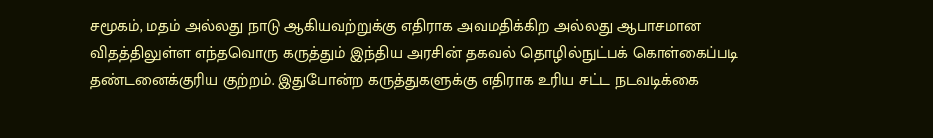சமூகம், மதம் அல்லது நாடு ஆகியவற்றுக்கு எதிராக அவமதிக்கிற அல்லது ஆபாசமான விதத்திலுள்ள எந்தவொரு கருத்தும் இந்திய அரசின் தகவல் தொழில்நுட்பக் கொள்கைப்படி தண்டனைக்குரிய குற்றம். இதுபோன்ற கருத்துகளுக்கு எதிராக உரிய சட்ட நடவடிக்கை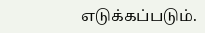எடுக்கப்படும்.